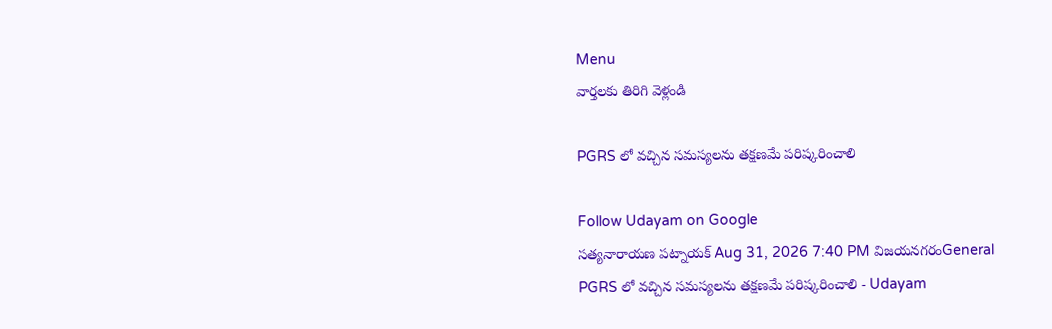Menu
వార్తలకు తిరిగి వెళ్లండి

PGRS లో వచ్చిన సమస్యలను తక్షణమే పరిష్కరించాలి

Follow Udayam on Google
సత్యనారాయణ పట్నాయక్ Aug 31, 2026 7:40 PM విజయనగరంGeneral
PGRS లో వచ్చిన సమస్యలను తక్షణమే పరిష్కరించాలి - Udayam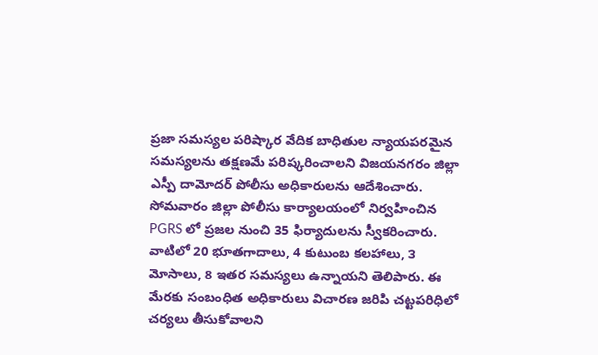ప్రజా సమస్యల పరిష్కార వేదిక బాధితుల న్యాయపరమైన సమస్యలను తక్షణమే పరిష్కరించాలని విజయనగరం జిల్లా ఎస్పీ దామోదర్‌ పోలీసు అధికారులను ఆదేశించారు. సోమవారం జిల్లా పోలీసు కార్యాలయంలో నిర్వహించిన PGRS లో ప్రజల నుంచి 35 ఫిర్యాదులను స్వీకరించారు. వాటిలో 20 భూతగాదాలు, 4 కుటుంబ కలహాలు, ౩ మోసాలు, 8 ఇతర సమస్యలు ఉన్నాయని తెలిపారు. ఈ మేరకు సంబంధిత అధికారులు విచారణ జరిపి చట్టపరిధిలో చర్యలు తీసుకోవాలని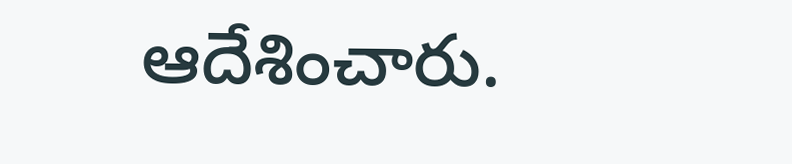ఆదేశించారు.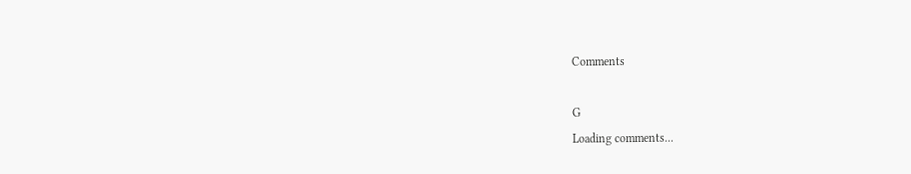Comments

G
Loading comments...